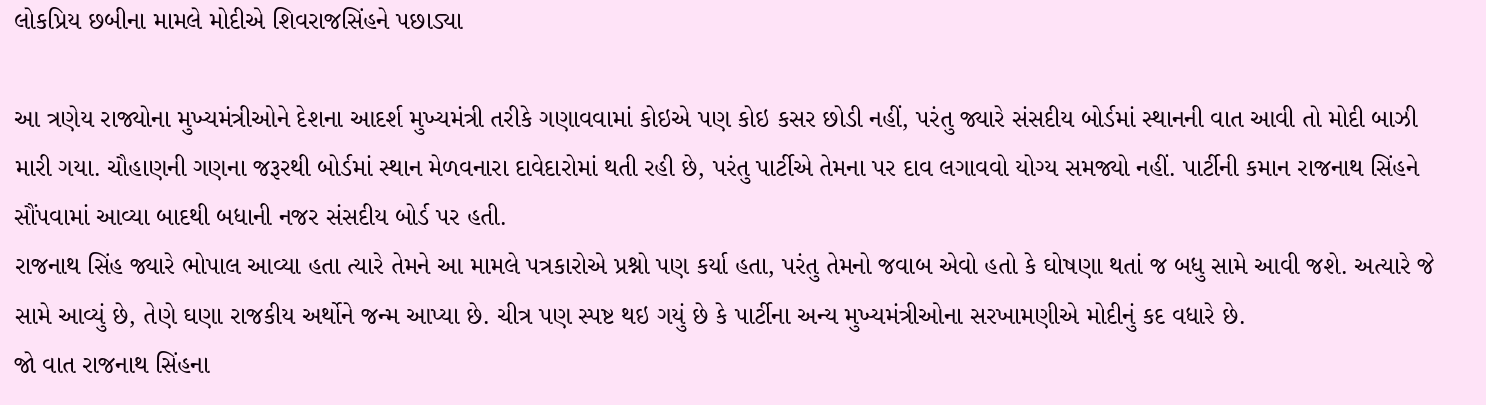લોકપ્રિય છબીના મામલે મોદીએ શિવરાજસિંહને પછાડ્યા

આ ત્રણેય રાજ્યોના મુખ્યમંત્રીઓને દેશના આદર્શ મુખ્યમંત્રી તરીકે ગણાવવામાં કોઇએ પણ કોઇ કસર છોડી નહીં, પરંતુ જ્યારે સંસદીય બોર્ડમાં સ્થાનની વાત આવી તો મોદી બાઝી મારી ગયા. ચૌહાણની ગણના જરૂરથી બોર્ડમાં સ્થાન મેળવનારા દાવેદારોમાં થતી રહી છે, પરંતુ પાર્ટીએ તેમના પર દાવ લગાવવો યોગ્ય સમજ્યો નહીં. પાર્ટીની કમાન રાજનાથ સિંહને સૌંપવામાં આવ્યા બાદથી બધાની નજર સંસદીય બોર્ડ પર હતી.
રાજનાથ સિંહ જ્યારે ભોપાલ આવ્યા હતા ત્યારે તેમને આ મામલે પત્રકારોએ પ્રશ્નો પણ કર્યા હતા, પરંતુ તેમનો જવાબ એવો હતો કે ઘોષણા થતાં જ બધુ સામે આવી જશે. અત્યારે જે સામે આવ્યું છે, તેણે ઘણા રાજકીય અર્થોને જન્મ આપ્યા છે. ચીત્ર પણ સ્પષ્ટ થઇ ગયું છે કે પાર્ટીના અન્ય મુખ્યમંત્રીઓના સરખામણીએ મોદીનું કદ વધારે છે.
જો વાત રાજનાથ સિંહના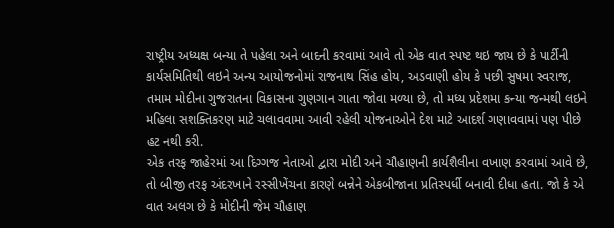રાષ્ટ્રીય અધ્યક્ષ બન્યા તે પહેલા અને બાદની કરવામાં આવે તો એક વાત સ્પષ્ટ થઇ જાય છે કે પાર્ટીની કાર્યસમિતિથી લઇને અન્ય આયોજનોમાં રાજનાથ સિંહ હોય, અડવાણી હોય કે પછી સુષમા સ્વરાજ, તમામ મોદીના ગુજરાતના વિકાસના ગુણગાન ગાતા જોવા મળ્યા છે, તો મધ્ય પ્રદેશમા કન્યા જન્મથી લઇને મહિલા સશક્તિકરણ માટે ચલાવવામા આવી રહેલી યોજનાઓને દેશ માટે આદર્શ ગણાવવામાં પણ પીછે હટ નથી કરી.
એક તરફ જાહેરમાં આ દિગ્ગજ નેતાઓ દ્વારા મોદી અને ચૌહાણની કાર્યશૈલીના વખાણ કરવામાં આવે છે, તો બીજી તરફ અંદરખાને રસ્સીખેંચના કારણે બન્નેને એકબીજાના પ્રતિસ્પર્ધી બનાવી દીધા હતા. જો કે એ વાત અલગ છે કે મોદીની જેમ ચૌહાણ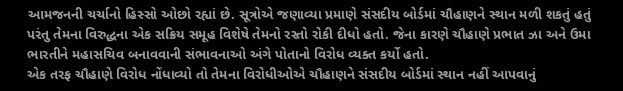આમજનની ચર્ચાનો હિસ્સો ઓછો રહ્યાં છે. સૂત્રોએ જણાવ્યા પ્રમાણે સંસદીય બોર્ડમાં ચૌહાણને સ્થાન મળી શકતું હતું પરંતુ તેમના વિરુદ્ધના એક સક્રિય સમૂહ વિશેષે તેમનો રસ્તો રોકી દીધો હતો. જેના કારણે ચૌહાણે પ્રભાત ઝા અને ઉમા ભારતીને મહાસચિવ બનાવવાની સંભાવનાઓ અંગે પોતાનો વિરોધ વ્યક્ત કર્યો હતો.
એક તરફ ચૌહાણે વિરોધ નોંધાવ્યો તો તેમના વિરોધીઓએ ચૌહાણને સંસદીય બોર્ડમાં સ્થાન નહીં આપવાનું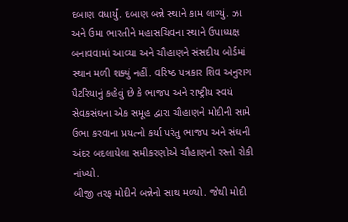દબાણ વધાર્યું. દબાણ બન્ને સ્થાને કામ લાગ્યું. ઝા અને ઉમા ભારતીને મહાસચિવના સ્થાને ઉપાધ્યક્ષ બનાવવામાં આવ્યા અને ચૌહાણને સંસદીય બોર્ડમાં સ્થાન મળી શક્યું નહીં. વરિષ્ઠ પત્રકાર શિવ અનુરાગ પૈટરિયાનું કહેવું છે કે ભાજપ અને રાષ્ટ્રીય સ્વયં સેવકસંઘના એક સમૂહ દ્વારા ચૌહાણને મોદીની સામે ઉભા કરવાના પ્રયત્નો કર્યા પરંતુ ભાજપ અને સંઘની અંદર બદલાયેલા સમીકરણોએ ચૌહાણનો રસ્તો રોકી નાંખ્યો.
બીજી તરફ મોદીને બન્નેનો સાથ મળ્યો. જેથી મોદી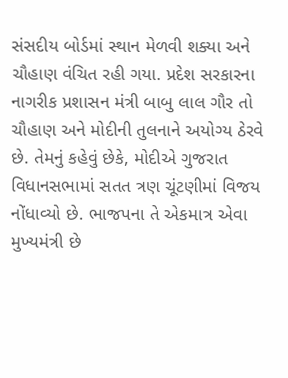સંસદીય બોર્ડમાં સ્થાન મેળવી શક્યા અને ચૌહાણ વંચિત રહી ગયા. પ્રદેશ સરકારના નાગરીક પ્રશાસન મંત્રી બાબુ લાલ ગૌર તો ચૌહાણ અને મોદીની તુલનાને અયોગ્ય ઠેરવે છે. તેમનું કહેવું છેકે, મોદીએ ગુજરાત વિધાનસભામાં સતત ત્રણ ચૂંટણીમાં વિજય નોંધાવ્યો છે. ભાજપના તે એકમાત્ર એવા મુખ્યમંત્રી છે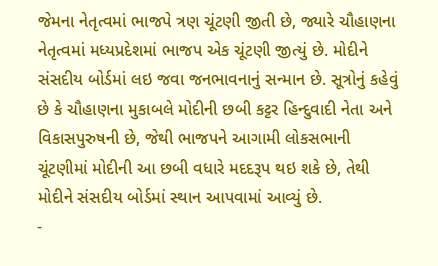જેમના નેતૃત્વમાં ભાજપે ત્રણ ચૂંટણી જીતી છે, જ્યારે ચૌહાણના નેતૃત્વમાં મધ્યપ્રદેશમાં ભાજપ એક ચૂંટણી જીત્યું છે. મોદીને સંસદીય બોર્ડમાં લઇ જવા જનભાવનાનું સન્માન છે. સૂત્રોનું કહેવું છે કે ચૌહાણના મુકાબલે મોદીની છબી કટ્ટર હિન્દુવાદી નેતા અને વિકાસપુરુષની છે, જેથી ભાજપને આગામી લોકસભાની ચૂંટણીમાં મોદીની આ છબી વધારે મદદરૂપ થઇ શકે છે, તેથી મોદીને સંસદીય બોર્ડમાં સ્થાન આપવામાં આવ્યું છે.
-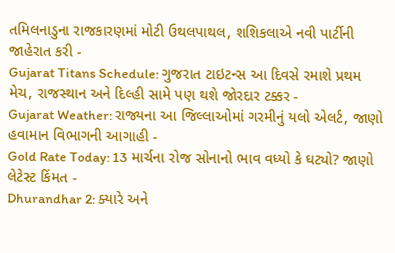તમિલનાડુના રાજકારણમાં મોટી ઉથલપાથલ, શશિકલાએ નવી પાર્ટીની જાહેરાત કરી -
Gujarat Titans Schedule: ગુજરાત ટાઇટન્સ આ દિવસે રમાશે પ્રથમ મેચ, રાજસ્થાન અને દિલ્હી સામે પણ થશે જોરદાર ટક્કર -
Gujarat Weather: રાજ્યના આ જિલ્લાઓમાં ગરમીનું યલો એલર્ટ, જાણો હવામાન વિભાગની આગાહી -
Gold Rate Today: 13 માર્ચના રોજ સોનાનો ભાવ વધ્યો કે ઘટ્યો? જાણો લેટેસ્ટ કિંમત -
Dhurandhar 2: ક્યારે અને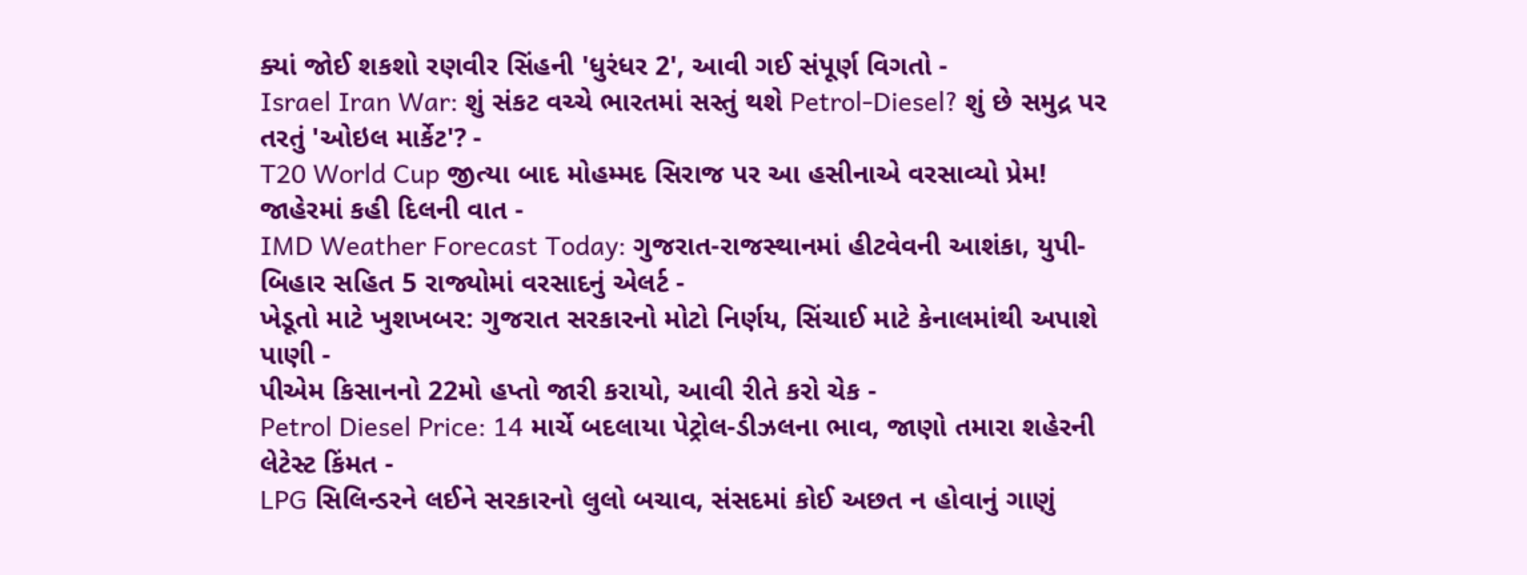ક્યાં જોઈ શકશો રણવીર સિંહની 'ધુરંધર 2', આવી ગઈ સંપૂર્ણ વિગતો -
Israel Iran War: શું સંકટ વચ્ચે ભારતમાં સસ્તું થશે Petrol-Diesel? શું છે સમુદ્ર પર તરતું 'ઓઇલ માર્કેટ'? -
T20 World Cup જીત્યા બાદ મોહમ્મદ સિરાજ પર આ હસીનાએ વરસાવ્યો પ્રેમ! જાહેરમાં કહી દિલની વાત -
IMD Weather Forecast Today: ગુજરાત-રાજસ્થાનમાં હીટવેવની આશંકા, યુપી-બિહાર સહિત 5 રાજ્યોમાં વરસાદનું એલર્ટ -
ખેડૂતો માટે ખુશખબર: ગુજરાત સરકારનો મોટો નિર્ણય, સિંચાઈ માટે કેનાલમાંથી અપાશે પાણી -
પીએમ કિસાનનો 22મો હપ્તો જારી કરાયો, આવી રીતે કરો ચેક -
Petrol Diesel Price: 14 માર્ચે બદલાયા પેટ્રોલ-ડીઝલના ભાવ, જાણો તમારા શહેરની લેટેસ્ટ કિંમત -
LPG સિલિન્ડરને લઈને સરકારનો લુલો બચાવ, સંસદમાં કોઈ અછત ન હોવાનું ગાણું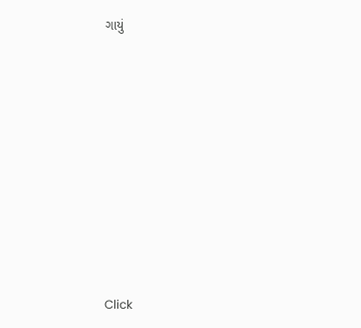ગાયું










Click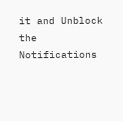it and Unblock the Notifications